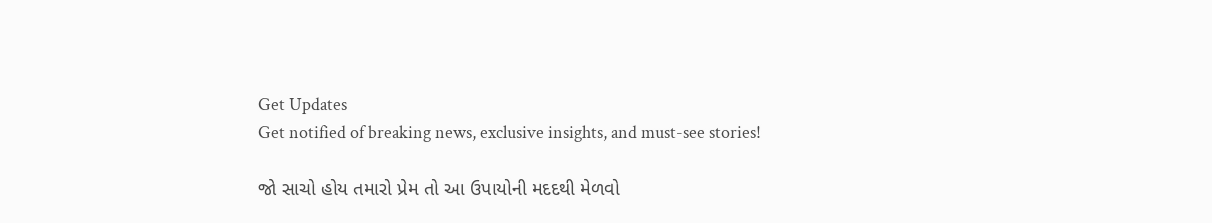Get Updates
Get notified of breaking news, exclusive insights, and must-see stories!

જો સાચો હોય તમારો પ્રેમ તો આ ઉપાયોની મદદથી મેળવો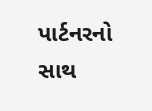પાર્ટનરનો સાથ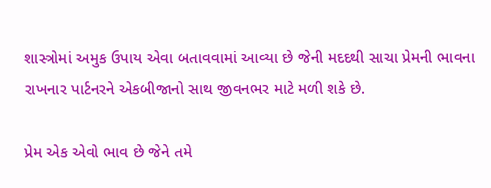શાસ્ત્રોમાં અમુક ઉપાય એવા બતાવવામાં આવ્યા છે જેની મદદથી સાચા પ્રેમની ભાવના રાખનાર પાર્ટનરને એકબીજાનો સાથ જીવનભર માટે મળી શકે છે.

પ્રેમ એક એવો ભાવ છે જેને તમે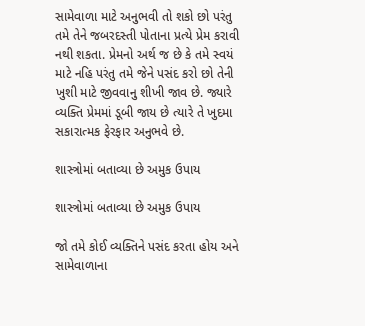સામેવાળા માટે અનુભવી તો શકો છો પરંતુ તમે તેને જબરદસ્તી પોતાના પ્રત્યે પ્રેમ કરાવી નથી શકતા. પ્રેમનો અર્થ જ છે કે તમે સ્વયં માટે નહિ પરંતુ તમે જેને પસંદ કરો છો તેની ખુશી માટે જીવવાનુ શીખી જાવ છે. જ્યારે વ્યક્તિ પ્રેમમાં ડૂબી જાય છે ત્યારે તે ખુદમા સકારાત્મક ફેરફાર અનુભવે છે.

શાસ્ત્રોમાં બતાવ્યા છે અમુક ઉપાય

શાસ્ત્રોમાં બતાવ્યા છે અમુક ઉપાય

જો તમે કોઈ વ્યક્તિને પસંદ કરતા હોય અને સામેવાળાના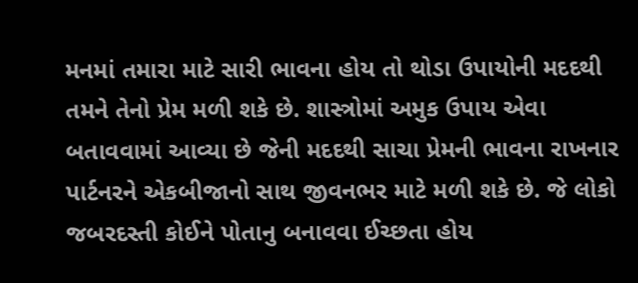મનમાં તમારા માટે સારી ભાવના હોય તો થોડા ઉપાયોની મદદથી તમને તેનો પ્રેમ મળી શકે છે. શાસ્ત્રોમાં અમુક ઉપાય એવા બતાવવામાં આવ્યા છે જેની મદદથી સાચા પ્રેમની ભાવના રાખનાર પાર્ટનરને એકબીજાનો સાથ જીવનભર માટે મળી શકે છે. જે લોકો જબરદસ્તી કોઈને પોતાનુ બનાવવા ઈચ્છતા હોય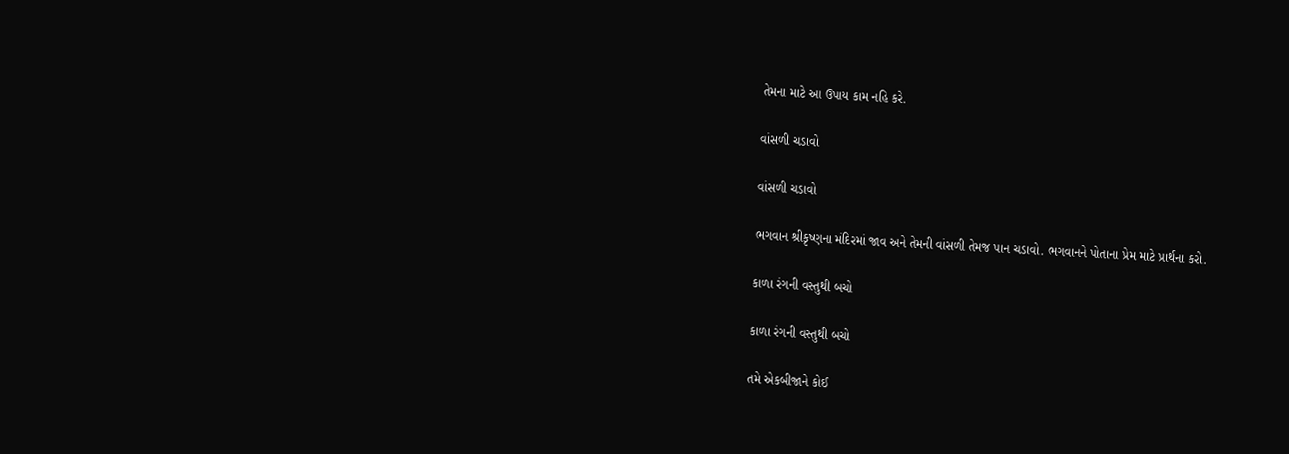તેમના માટે આ ઉપાય કામ નહિ કરે.

વાંસળી ચડાવો

વાંસળી ચડાવો

ભગવાન શ્રીકૃષ્ણના મંદિરમાં જાવ અને તેમની વાંસળી તેમજ પાન ચડાવો. ભગવાનને પોતાના પ્રેમ માટે પ્રાર્થના કરો.

કાળા રંગની વસ્તુથી બચો

કાળા રંગની વસ્તુથી બચો

તમે એકબીજાને કોઈ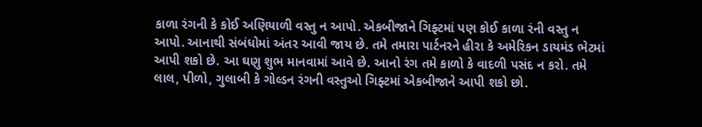કાળા રંગની કે કોઈ અણિયાળી વસ્તુ ન આપો. એકબીજાને ગિફ્ટમાં પણ કોઈ કાળા રંની વસ્તુ ન આપો. આનાથી સંબંધોમાં અંતર આવી જાય છે. તમે તમારા પાર્ટનરને હીરા કે અમેરિકન ડાયમંડ ભેટમાં આપી શકો છે. આ ઘણુ શુભ માનવામાં આવે છે. આનો રંગ તમે કાળો કે વાદળી પસંદ ન કરો. તમે લાલ, પીળો, ગુલાબી કે ગોલ્ડન રંગની વસ્તુઓ ગિફ્ટમાં એકબીજાને આપી શકો છો.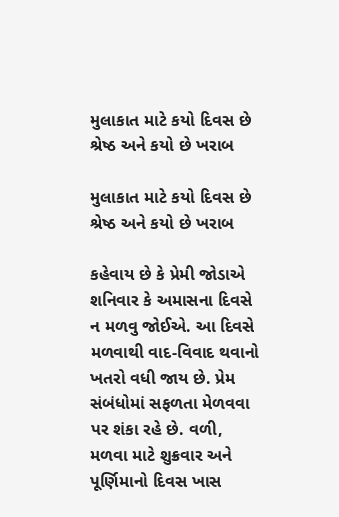મુલાકાત માટે કયો દિવસ છે શ્રેષ્ઠ અને કયો છે ખરાબ

મુલાકાત માટે કયો દિવસ છે શ્રેષ્ઠ અને કયો છે ખરાબ

કહેવાય છે કે પ્રેમી જોડાએ શનિવાર કે અમાસના દિવસે ન મળવુ જોઈએ. આ દિવસે મળવાથી વાદ-વિવાદ થવાનો ખતરો વધી જાય છે. પ્રેમ સંબંધોમાં સફળતા મેળવવા પર શંકા રહે છે. વળી, મળવા માટે શુક્રવાર અને પૂર્ણિમાનો દિવસ ખાસ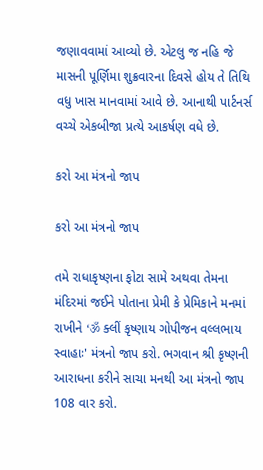જણાવવામાં આવ્યો છે. એટલુ જ નહિ જે માસની પૂર્ણિમા શુક્રવારના દિવસે હોય તે તિથિ વધુ ખાસ માનવામાં આવે છે. આનાથી પાર્ટનર્સ વચ્ચે એકબીજા પ્રત્યે આકર્ષણ વધે છે.

કરો આ મંત્રનો જાપ

કરો આ મંત્રનો જાપ

તમે રાધાકૃષ્ણના ફોટા સામે અથવા તેમના મંદિરમાં જઈને પોતાના પ્રેમી કે પ્રેમિકાને મનમાં રાખીને ‘ॐ ક્લીં કૃષ્ણાય ગોપીજન વલ્લભાય સ્વાહાઃ' મંત્રનો જાપ કરો. ભગવાન શ્રી કૃષ્ણની આરાધના કરીને સાચા મનથી આ મંત્રનો જાપ 108 વાર કરો.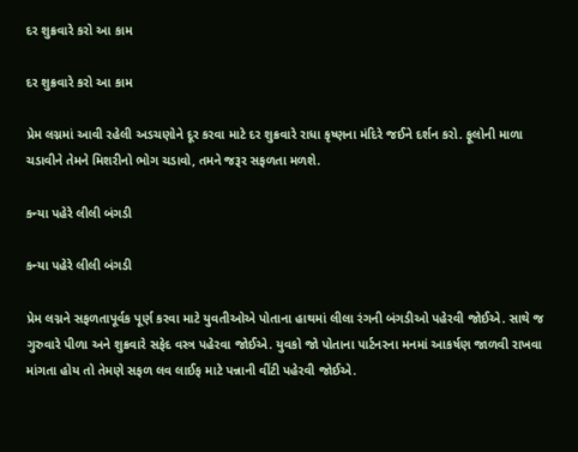દર શુક્રવારે કરો આ કામ

દર શુક્રવારે કરો આ કામ

પ્રેમ લગ્નમાં આવી રહેલી અડચણોને દૂર કરવા માટે દર શુક્રવારે રાધા કૃષ્ણના મંદિરે જઈને દર્શન કરો. ફૂલોની માળા ચડાવીને તેમને મિશરીનો ભોગ ચડાવો, તમને જરૂર સફળતા મળશે.

કન્યા પહેરે લીલી બંગડી

કન્યા પહેરે લીલી બંગડી

પ્રેમ લગ્નને સફળતાપૂર્વક પૂર્ણ કરવા માટે યુવતીઓએ પોતાના હાથમાં લીલા રંગની બંગડીઓ પહેરવી જોઈએ. સાથે જ ગુરુવારે પીળા અને શુક્રવારે સફેદ વસ્ત્ર પહેરવા જોઈએ. યુવકો જો પોતાના પાર્ટનરના મનમાં આકર્ષણ જાળવી રાખવા માંગતા હોય તો તેમણે સફળ લવ લાઈફ માટે પન્નાની વીંટી પહેરવી જોઈએ.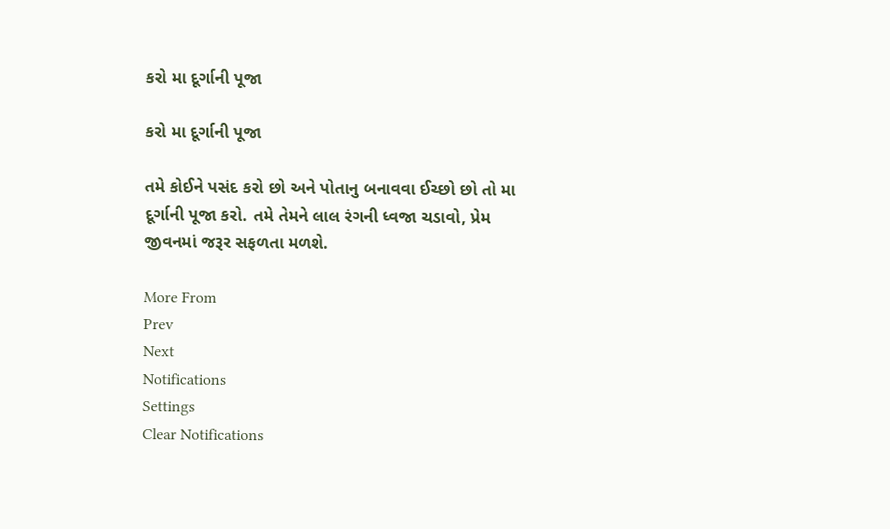કરો મા દૂર્ગાની પૂજા

કરો મા દૂર્ગાની પૂજા

તમે કોઈને પસંદ કરો છો અને પોતાનુ બનાવવા ઈચ્છો છો તો મા દૂર્ગાની પૂજા કરો. તમે તેમને લાલ રંગની ધ્વજા ચડાવો, પ્રેમ જીવનમાં જરૂર સફળતા મળશે.

More From
Prev
Next
Notifications
Settings
Clear Notifications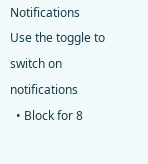Notifications
Use the toggle to switch on notifications
  • Block for 8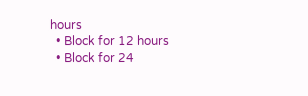hours
  • Block for 12 hours
  • Block for 24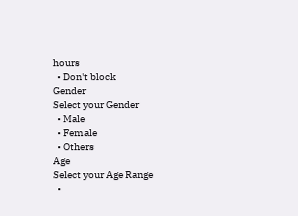hours
  • Don't block
Gender
Select your Gender
  • Male
  • Female
  • Others
Age
Select your Age Range
  •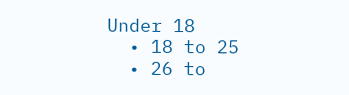Under 18
  • 18 to 25
  • 26 to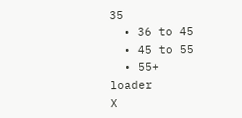35
  • 36 to 45
  • 45 to 55
  • 55+
loader
X